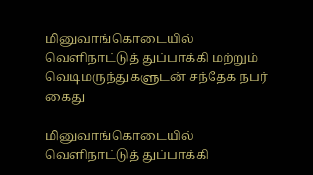மினுவாங்கொடையில் வெளிநாட்டுத் துப்பாக்கி மற்றும் வெடிமருந்துகளுடன் சந்தேக நபர் கைது

மினுவாங்கொடையில் வெளிநாட்டுத் துப்பாக்கி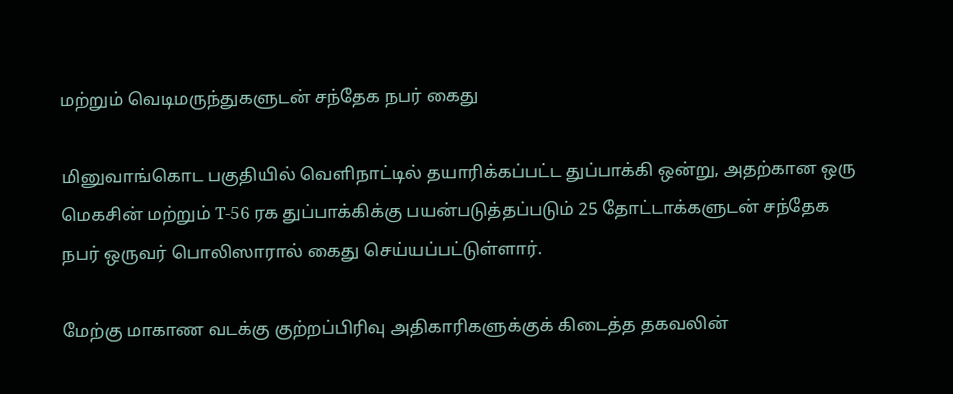மற்றும் வெடிமருந்துகளுடன் சந்தேக நபர் கைது

மினுவாங்கொட பகுதியில் வெளிநாட்டில் தயாரிக்கப்பட்ட துப்பாக்கி ஒன்று, அதற்கான ஒரு மெகசின் மற்றும் T-56 ரக துப்பாக்கிக்கு பயன்படுத்தப்படும் 25 தோட்டாக்களுடன் சந்தேக நபர் ஒருவர் பொலிஸாரால் கைது செய்யப்பட்டுள்ளார்.

மேற்கு மாகாண வடக்கு குற்றப்பிரிவு அதிகாரிகளுக்குக் கிடைத்த தகவலின்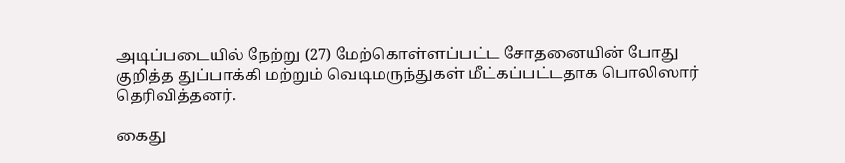அடிப்படையில் நேற்று (27) மேற்கொள்ளப்பட்ட சோதனையின் போது குறித்த துப்பாக்கி மற்றும் வெடிமருந்துகள் மீட்கப்பட்டதாக பொலிஸார் தெரிவித்தனர்.

கைது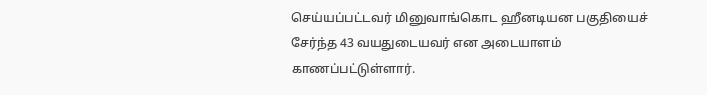செய்யப்பட்டவர் மினுவாங்கொட ஹீனடியன பகுதியைச் சேர்ந்த 43 வயதுடையவர் என அடையாளம் காணப்பட்டுள்ளார்.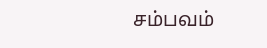சம்பவம்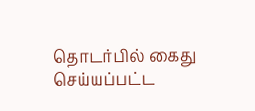தொடர்பில் கைது செய்யப்பட்ட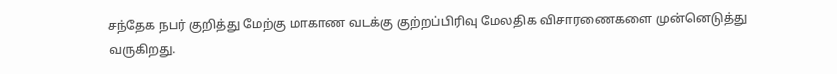சந்தேக நபர் குறித்து மேற்கு மாகாண வடக்கு குற்றப்பிரிவு மேலதிக விசாரணைகளை முன்னெடுத்து வருகிறது.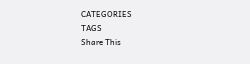CATEGORIES
TAGS
Share This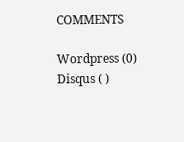COMMENTS

Wordpress (0)
Disqus ( )